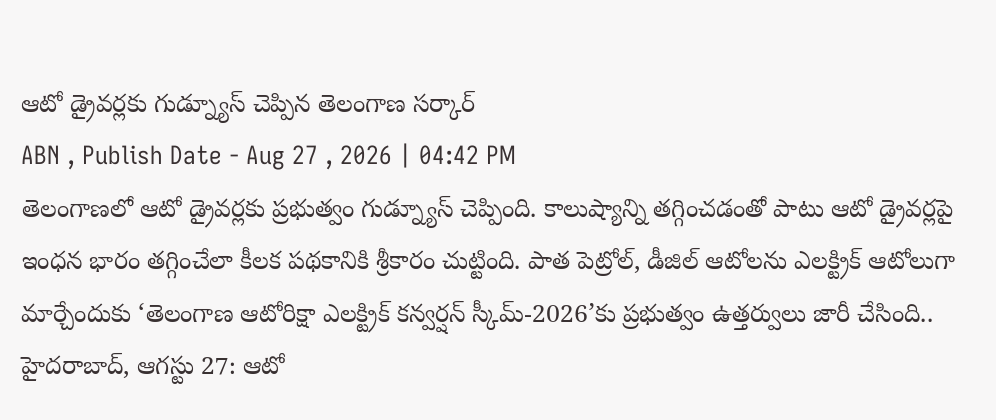ఆటో డ్రైవర్లకు గుడ్న్యూస్ చెప్పిన తెలంగాణ సర్కార్
ABN , Publish Date - Aug 27 , 2026 | 04:42 PM
తెలంగాణలో ఆటో డ్రైవర్లకు ప్రభుత్వం గుడ్న్యూస్ చెప్పింది. కాలుష్యాన్ని తగ్గించడంతో పాటు ఆటో డ్రైవర్లపై ఇంధన భారం తగ్గించేలా కీలక పథకానికి శ్రీకారం చుట్టింది. పాత పెట్రోల్, డీజిల్ ఆటోలను ఎలక్ట్రిక్ ఆటోలుగా మార్చేందుకు ‘తెలంగాణ ఆటోరిక్షా ఎలక్ట్రిక్ కన్వర్షన్ స్కీమ్-2026’కు ప్రభుత్వం ఉత్తర్వులు జారీ చేసింది..
హైదరాబాద్, ఆగస్టు 27: ఆటో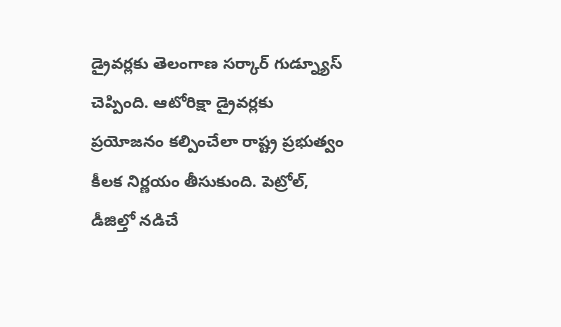డ్రైవర్లకు తెలంగాణ సర్కార్ గుడ్న్యూస్ చెప్పింది. ఆటోరిక్షా డ్రైవర్లకు ప్రయోజనం కల్పించేలా రాష్ట్ర ప్రభుత్వం కీలక నిర్ణయం తీసుకుంది. పెట్రోల్, డీజిల్తో నడిచే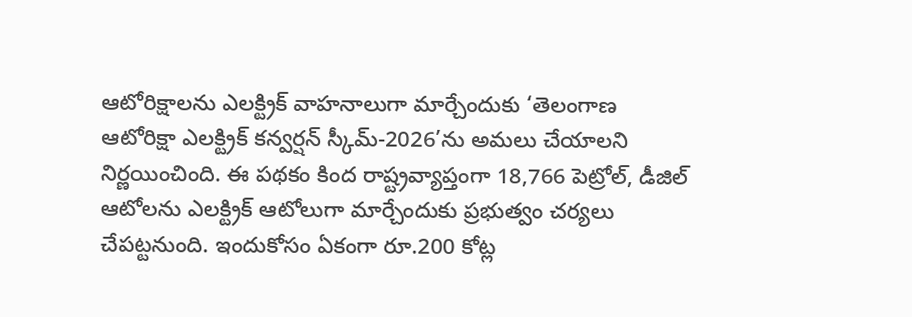ఆటోరిక్షాలను ఎలక్ట్రిక్ వాహనాలుగా మార్చేందుకు ‘తెలంగాణ ఆటోరిక్షా ఎలక్ట్రిక్ కన్వర్షన్ స్కీమ్-2026’ను అమలు చేయాలని నిర్ణయించింది. ఈ పథకం కింద రాష్ట్రవ్యాప్తంగా 18,766 పెట్రోల్, డీజిల్ ఆటోలను ఎలక్ట్రిక్ ఆటోలుగా మార్చేందుకు ప్రభుత్వం చర్యలు చేపట్టనుంది. ఇందుకోసం ఏకంగా రూ.200 కోట్ల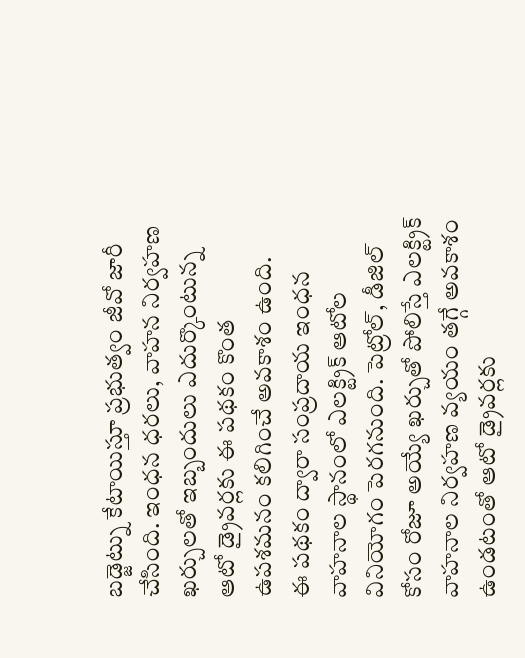బడ్జెట్ను కేటాయిస్తూ ప్రభుత్వం జీవో జారీ చేసింది. ఇంధన ధరలు, వాహన నిర్వహణ ఖర్చులతో ఇబ్బందులు ఎదుర్కొంటున్న ఆటో డ్రైవర్లకు ఈ పథకం కొంత ఉపశమనం కలిగించే అవకాశం ఉంది.
ఈ పథకం ద్వారా సంప్రదాయ ఇంధన వాహనాల స్థానంలో ఎలక్ట్రిక్ ఆటోల వినియోగం పెరగనుంది. పెట్రోల్, డీజిల్ కోసం రోజూ అయ్యే ఖర్చుతో పోలిస్తే ఎలక్ట్రిక్ వాహనాల నిర్వహణ వ్యయం తగ్గే అవకాశం ఉండటంతో ఆటో డ్రైవర్లకు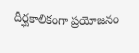దీర్ఘకాలికంగా ప్రయోజనం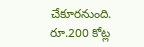చేకూరనుంది. రూ.200 కోట్ల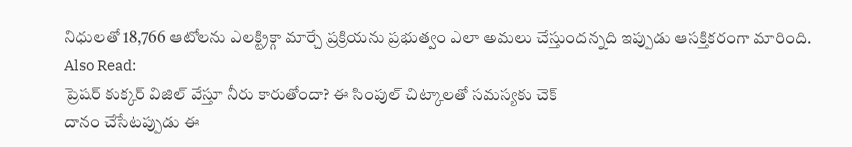నిధులతో 18,766 ఆటోలను ఎలక్ట్రిక్గా మార్చే ప్రక్రియను ప్రభుత్వం ఎలా అమలు చేస్తుందన్నది ఇప్పుడు ఆసక్తికరంగా మారింది.
Also Read:
ప్రెషర్ కుక్కర్ విజిల్ వేస్తూ నీరు కారుతోందా? ఈ సింపుల్ చిట్కాలతో సమస్యకు చెక్
దానం చేసేటప్పుడు ఈ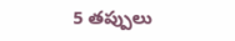5 తప్పులు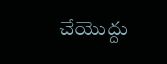చేయొద్దు